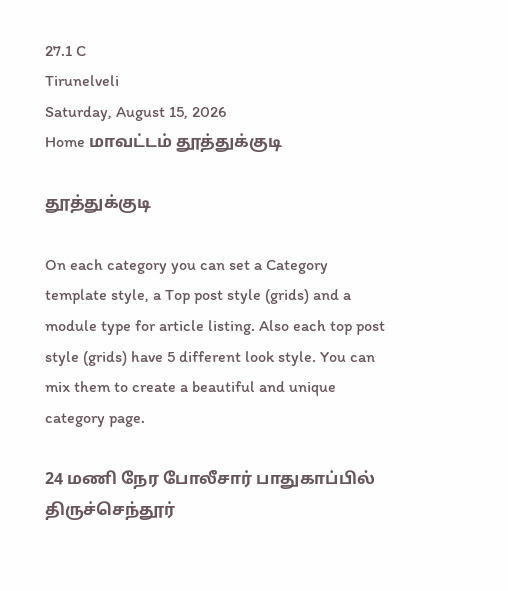27.1 C
Tirunelveli
Saturday, August 15, 2026
Home மாவட்டம் தூத்துக்குடி

தூத்துக்குடி

On each category you can set a Category template style, a Top post style (grids) and a module type for article listing. Also each top post style (grids) have 5 different look style. You can mix them to create a beautiful and unique category page.

24 மணி நேர போலீசார் பாதுகாப்பில் திருச்செந்தூர்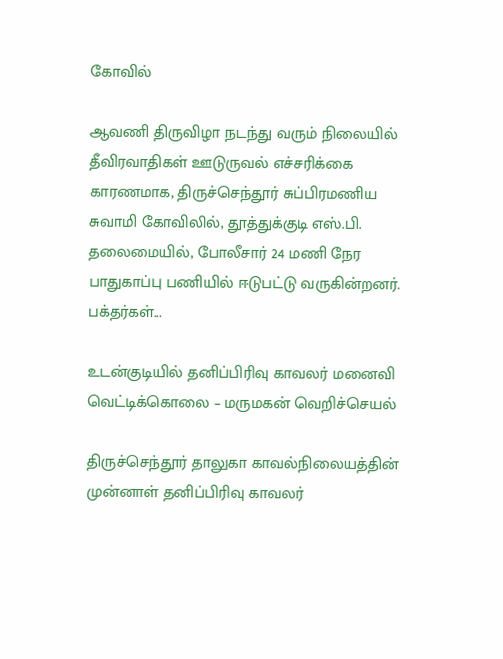கோவில்

ஆவணி திருவிழா நடந்து வரும் நிலையில் தீவிரவாதிகள் ஊடுருவல் எச்சரிக்கை காரணமாக, திருச்செந்தூர் சுப்பிரமணிய சுவாமி கோவிலில், தூத்துக்குடி எஸ்.பி. தலைமையில், போலீசார் 24 மணி நேர பாதுகாப்பு பணியில் ஈடுபட்டு வருகின்றனர். பக்தர்கள்...

உடன்குடியில் தனிப்பிரிவு காவலர் மனைவி வெட்டிக்கொலை – மருமகன் வெறிச்செயல்

திருச்செந்தூர் தாலுகா காவல்நிலையத்தின் முன்னாள் தனிப்பிரிவு காவலர்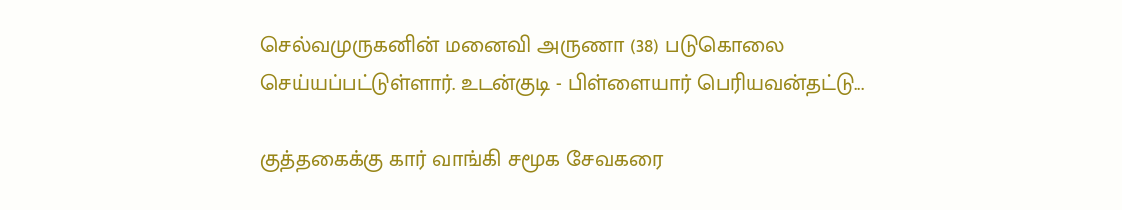செல்வமுருகனின் மனைவி அருணா (38) படுகொலை செய்யப்பட்டுள்ளார். உடன்குடி - பிள்ளையார் பெரியவன்தட்டு...

குத்தகைக்கு கார் வாங்கி சமூக சேவகரை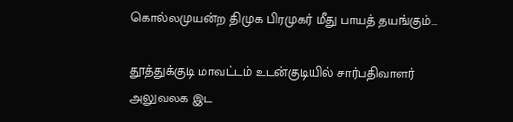கொல்லமுயன்ற திமுக பிரமுகர் மீது பாயத் தயங்கும்...

தூத்துக்குடி மாவட்டம் உடன்குடியில் சார்பதிவாளர் அலுவலக இட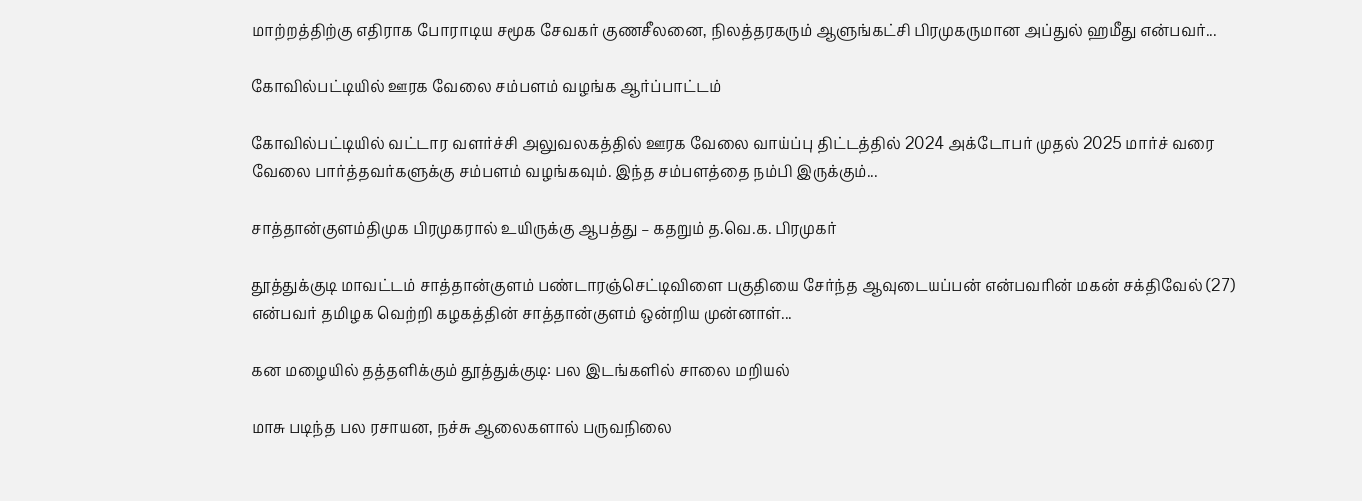மாற்றத்திற்கு எதிராக போராடிய சமூக சேவகர் குணசீலனை, நிலத்தரகரும் ஆளுங்கட்சி பிரமுகருமான அப்துல் ஹமீது என்பவர்...

கோவில்பட்டியில் ஊரக வேலை சம்பளம் வழங்க ஆர்ப்பாட்டம்

கோவில்பட்டியில் வட்டார வளர்ச்சி அலுவலகத்தில் ஊரக வேலை வாய்ப்பு திட்டத்தில் 2024 அக்டோபர் முதல் 2025 மார்ச் வரை வேலை பார்த்தவர்களுக்கு சம்பளம் வழங்கவும். இந்த சம்பளத்தை நம்பி இருக்கும்...

சாத்தான்குளம்திமுக பிரமுகரால் உயிருக்கு ஆபத்து – கதறும் த.வெ.க. பிரமுகர்

தூத்துக்குடி மாவட்டம் சாத்தான்குளம் பண்டாரஞ்செட்டிவிளை பகுதியை சேர்ந்த ஆவுடையப்பன் என்பவரின் மகன் சக்திவேல் (27) என்பவர் தமிழக வெற்றி கழகத்தின் சாத்தான்குளம் ஒன்றிய முன்னாள்...

கன மழையில் தத்தளிக்கும் தூத்துக்குடி: பல இடங்களில் சாலை மறியல்

மாசு படிந்த பல ரசாயன, நச்சு ஆலைகளால் பருவநிலை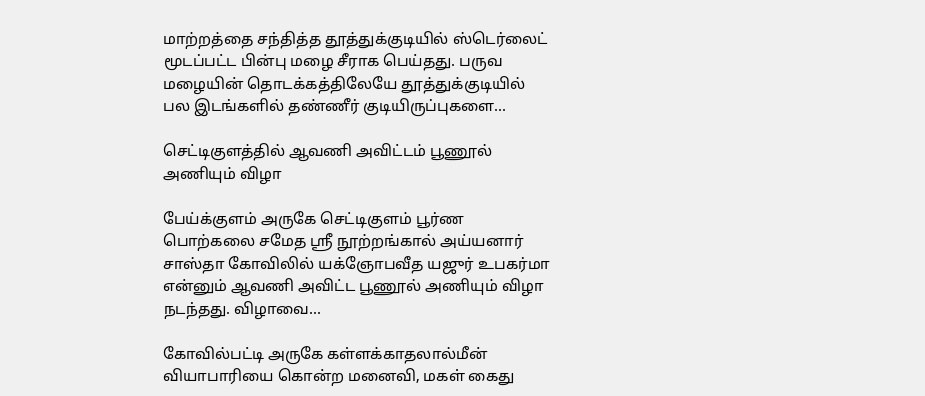மாற்றத்தை சந்தித்த தூத்துக்குடியில் ஸ்டெர்லைட் மூடப்பட்ட பின்பு மழை சீராக பெய்தது. பருவ மழையின் தொடக்கத்திலேயே தூத்துக்குடியில் பல இடங்களில் தண்ணீர் குடியிருப்புகளை...

செட்டிகுளத்தில் ஆவணி அவிட்டம் பூணூல் அணியும் விழா

பேய்க்குளம் அருகே செட்டிகுளம் பூர்ண பொற்கலை சமேத ஸ்ரீ நூற்றங்கால் அய்யனார் சாஸ்தா கோவிலில் யக்ஞோபவீத யஜுர் உபகர்மா என்னும் ஆவணி அவிட்ட பூணூல் அணியும் விழா நடந்தது. விழாவை...

கோவில்பட்டி அருகே கள்ளக்காதலால்மீன் வியாபாரியை கொன்ற மனைவி, மகள் கைது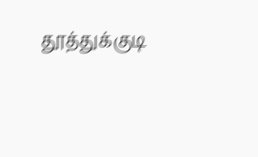தூத்துக்குடி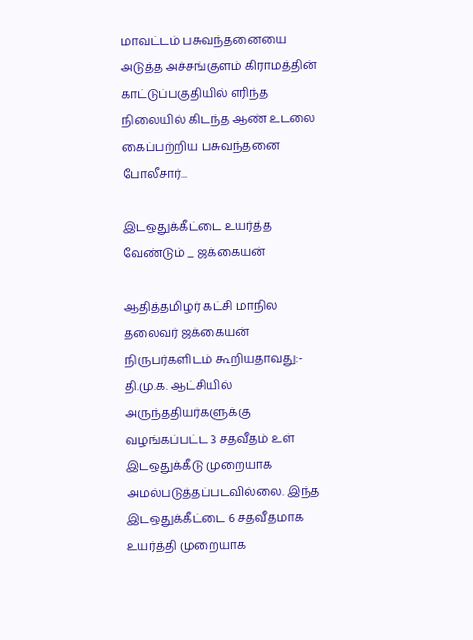மாவட்டம் பசுவந்தனையை அடுத்த அச்சங்குளம் கிராமத்தின் காட்டுப்பகுதியில் எரிந்த நிலையில் கிடந்த ஆண் உடலை கைப்பற்றிய பசுவந்தனை போலீசார்...

இடஒதுக்கீட்டை உயர்த்த வேண்டும் _ ஜக்கையன்

ஆதித்தமிழர் கட்சி மாநில தலைவர் ஜக்கையன் நிருபர்களிடம் கூறியதாவது:- தி.மு.க. ஆட்சியில் அருந்ததியர்களுக்கு வழங்கப்பட்ட 3 சதவீதம் உள் இடஒதுக்கீடு முறையாக அமல்படுத்தப்படவில்லை. இந்த இடஒதுக்கீட்டை 6 சதவீதமாக உயர்த்தி முறையாக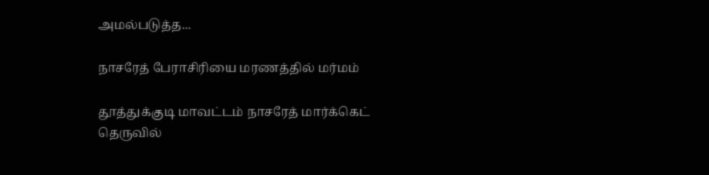அமல்படுத்த...

நாசரேத் பேராசிரியை மரணத்தில் மர்மம்

தூத்துக்குடி மாவட்டம் நாசரேத் மார்க்கெட் தெருவில்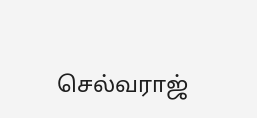செல்வராஜ்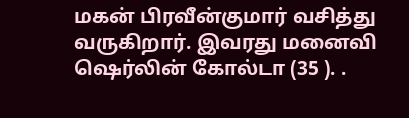மகன் பிரவீன்குமார் வசித்து வருகிறார். இவரது மனைவி ஷெர்லின் கோல்டா (35 ). .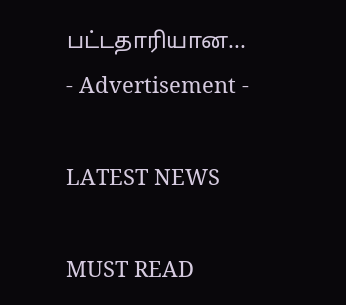பட்டதாரியான...
- Advertisement -

LATEST NEWS

MUST READ